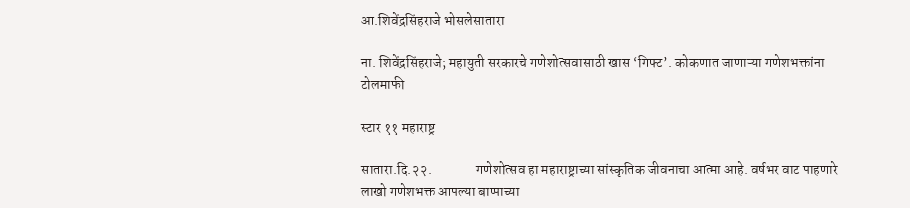आ.शिवेंद्रसिंहराजे भोसलेसातारा

ना. शिवेंद्रसिंहराजे; महायुती सरकारचे गणेशोत्सवासाठी खास ‘गिफ्ट’. कोकणात जाणाऱ्या गणेशभक्तांना टोलमाफी

स्टार ११ महाराष्ट्र

सातारा.दि.२२.                गणेशोत्सव हा महाराष्ट्राच्या सांस्कृतिक जीवनाचा आत्मा आहे. वर्षभर वाट पाहणारे लाखो गणेशभक्त आपल्या बाप्पाच्या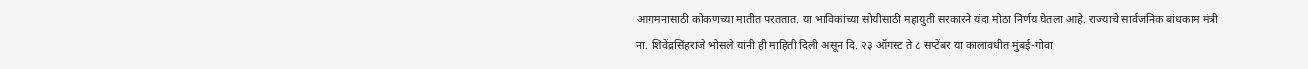आगमनासाठी कोकणच्या मातीत परततात. या भाविकांच्या सोयीसाठी महायुती सरकारने यंदा मोठा निर्णय घेतला आहे. राज्याचे सार्वजनिक बांधकाम मंत्री ना. शिवेंद्रसिंहराजे भोसले यांनी ही माहिती दिली असून दि. २३ ऑगस्ट ते ८ सप्टेंबर या कालावधीत मुंबई-गोवा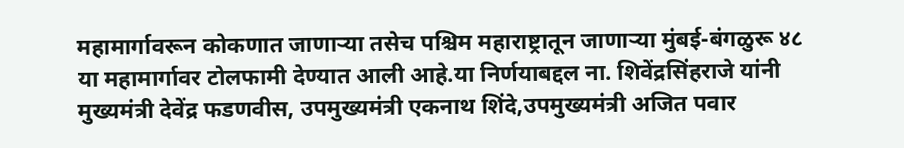महामार्गावरून कोकणात जाणार्‍या तसेच पश्चिम महाराष्ट्रातून जाणार्‍या मुंबई-बंगळुरू ४८ या महामार्गावर टोलफामी देण्यात आली आहे.या निर्णयाबद्दल ना. शिवेंद्रसिंहराजे यांनी मुख्यमंत्री देवेंद्र फडणवीस, उपमुख्यमंत्री एकनाथ शिंदे,उपमुख्यमंत्री अजित पवार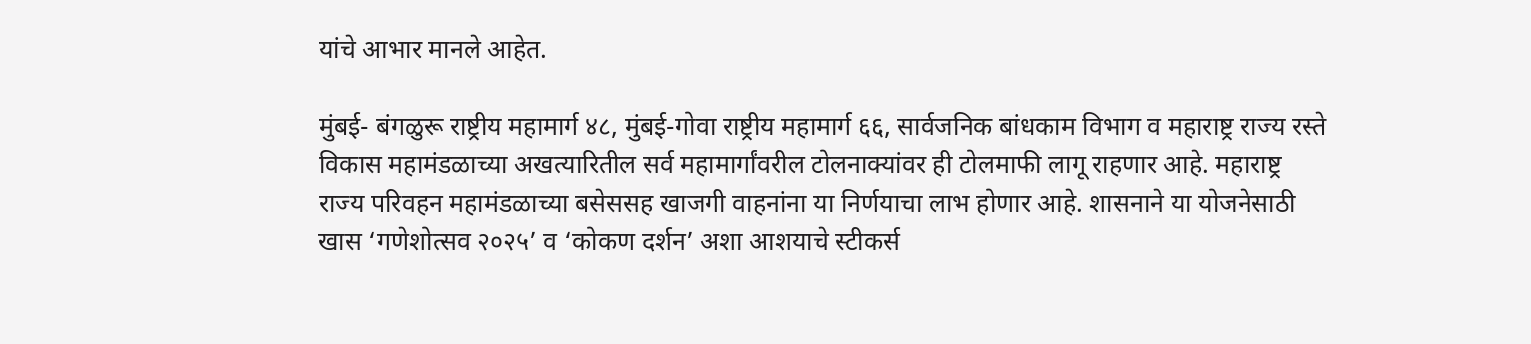यांचे आभार मानले आहेत.

मुंबई- बंगळुरू राष्ट्रीय महामार्ग ४८, मुंबई-गोवा राष्ट्रीय महामार्ग ६६, सार्वजनिक बांधकाम विभाग व महाराष्ट्र राज्य रस्ते विकास महामंडळाच्या अखत्यारितील सर्व महामार्गांवरील टोलनाक्यांवर ही टोलमाफी लागू राहणार आहे. महाराष्ट्र राज्य परिवहन महामंडळाच्या बसेससह खाजगी वाहनांना या निर्णयाचा लाभ होणार आहे. शासनाने या योजनेसाठी खास ‘गणेशोत्सव २०२५’ व ‘कोकण दर्शन’ अशा आशयाचे स्टीकर्स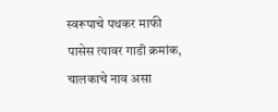स्वरूपाचे पथकर माफी पासेस त्यावर गाडी क्रमांक, चालकाचे नाव असा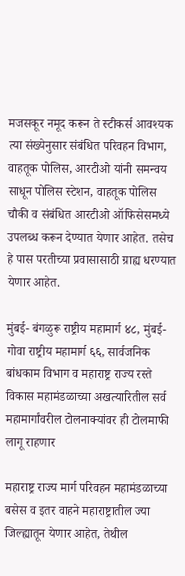मजसकूर नमूद करून ते स्टीकर्स आवश्यक त्या संख्येनुसार संबंधित परिवहन विभाग, वाहतूक पोलिस, आरटीओ यांनी समन्वय साधून पोलिस स्टेशन, वाहतूक पोलिस चौकी व संबंधित आरटीओ ऑफिसेसमध्ये उपलब्ध करून देण्यात येणार आहेत. तसेच हे पास परतीच्या प्रवासासाठी ग्राह्य धरण्यात येणार आहेत.

मुंबई- बंगळुरू राष्ट्रीय महामार्ग ४८, मुंबई-गोवा राष्ट्रीय महामार्ग ६६, सार्वजनिक बांधकाम विभाग व महाराष्ट्र राज्य रस्ते विकास महामंडळाच्या अखत्यारितील सर्व महामार्गांवरील टोलनाक्यांवर ही टोलमाफी लागू राहणार

महाराष्ट्र राज्य मार्ग परिवहन महामंडळाच्या बसेस व इतर वाहने महाराष्ट्रातील ज्या जिल्ह्यातून येणार आहेत, तेथील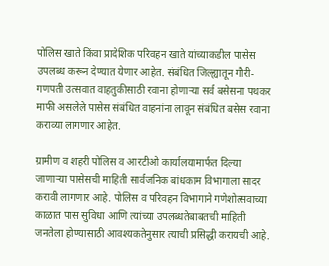पोलिस खाते किंवा प्रादेशिक परिवहन खाते यांच्याकडील पासेस उपलब्ध करून देण्यात येणार आहेत. संबंधित जिल्ह्यातून गौरी-गणपती उत्सवात वाहतुकीसाठी रवाना होणार्‍या सर्व बसेसना पथकर माफी असलेले पासेस संबंधित वाहनांना लावून संबंधित बसेस रवाना कराव्या लागणार आहेत.

ग्रामीण व शहरी पोलिस व आरटीओ कार्यालयामार्फत दिल्या जाणार्‍या पासेसची माहिती सार्वजनिक बांधकाम विभागाला सादर करावी लागणार आहे. पोलिस व परिवहन विभागाने गणेशोत्सवाच्या काळात पास सुविधा आणि त्यांच्या उपलब्धतेबाबतची माहिती जनतेला होण्यासाठी आवश्यकतेनुसार त्याची प्रसिद्धी करायची आहे.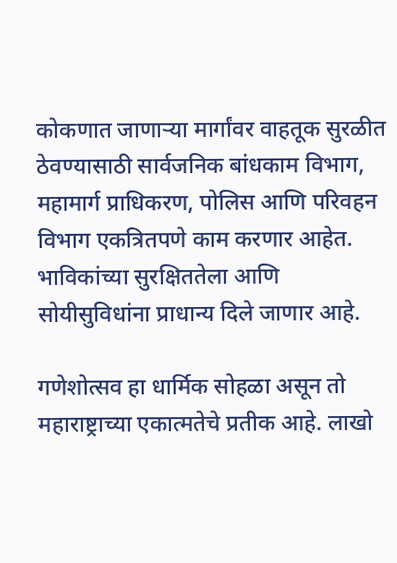कोकणात जाणार्‍या मार्गांवर वाहतूक सुरळीत ठेवण्यासाठी सार्वजनिक बांधकाम विभाग, महामार्ग प्राधिकरण, पोलिस आणि परिवहन विभाग एकत्रितपणे काम करणार आहेत. भाविकांच्या सुरक्षिततेला आणि सोयीसुविधांना प्राधान्य दिले जाणार आहे.

गणेशोत्सव हा धार्मिक सोहळा असून तो महाराष्ट्राच्या एकात्मतेचे प्रतीक आहे. लाखो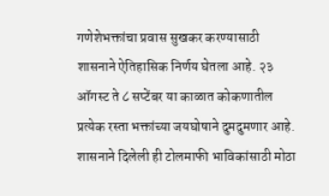गणेशेभक्तांचा प्रवास सुखकर करण्यासाठी शासनाने ऐतिहासिक निर्णय घेतला आहे. २३ ऑगस्ट ते ८ सप्टेंबर या काळात कोकणातील प्रत्येक रस्ता भक्तांच्या जयघोषाने दुमदुमणार आहे. शासनाने दिलेली ही टोलमाफी भाविकांसाठी मोठा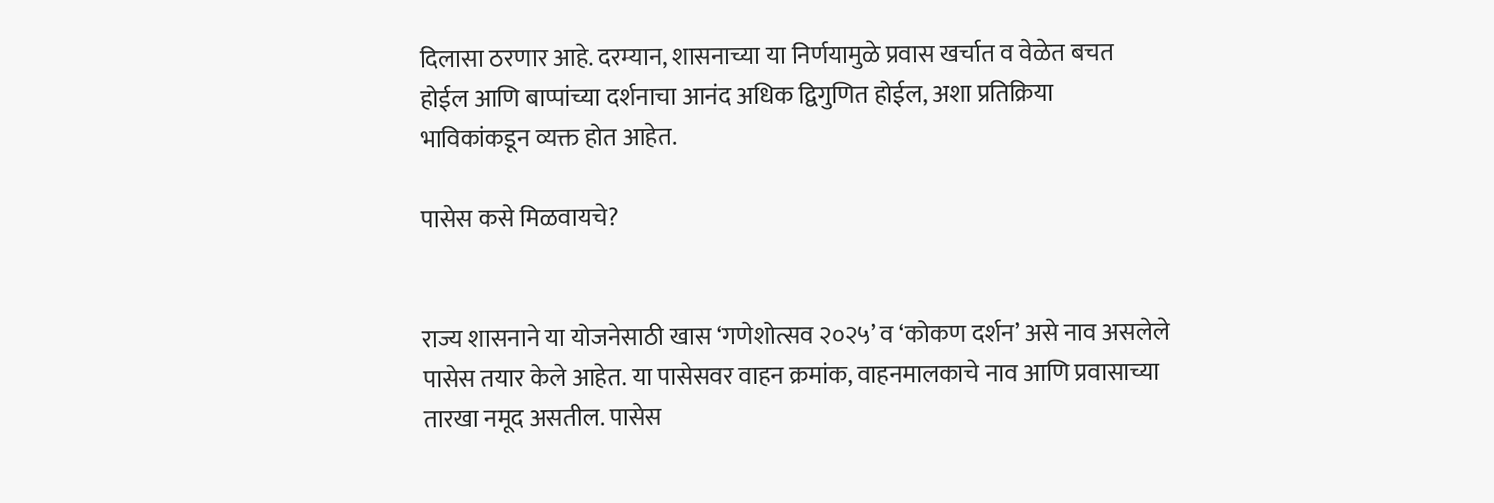दिलासा ठरणार आहे. दरम्यान, शासनाच्या या निर्णयामुळे प्रवास खर्चात व वेळेत बचत होईल आणि बाप्पांच्या दर्शनाचा आनंद अधिक द्विगुणित होईल, अशा प्रतिक्रिया भाविकांकडून व्यक्त होत आहेत.

पासेस कसे मिळवायचे?


राज्य शासनाने या योजनेसाठी खास ‘गणेशोत्सव २०२५’ व ‘कोकण दर्शन’ असे नाव असलेले पासेस तयार केले आहेत. या पासेसवर वाहन क्रमांक, वाहनमालकाचे नाव आणि प्रवासाच्या तारखा नमूद असतील. पासेस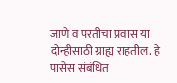जाणे व परतीचा प्रवास या दोन्हीसाठी ग्राह्य राहतील. हे पासेस संबंधित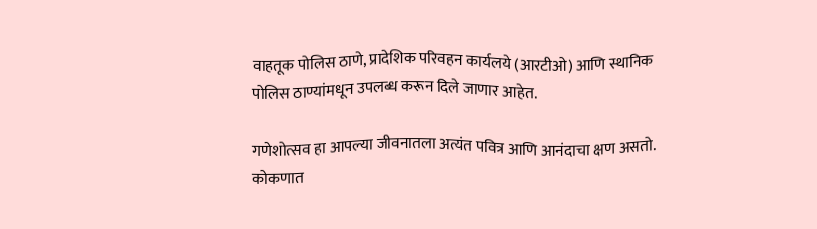वाहतूक पोलिस ठाणे, प्रादेशिक परिवहन कार्यलये (आरटीओ) आणि स्थानिक पोलिस ठाण्यांमधून उपलब्ध करून दिले जाणार आहेत.

गणेशोत्सव हा आपल्या जीवनातला अत्यंत पवित्र आणि आनंदाचा क्षण असतो. कोकणात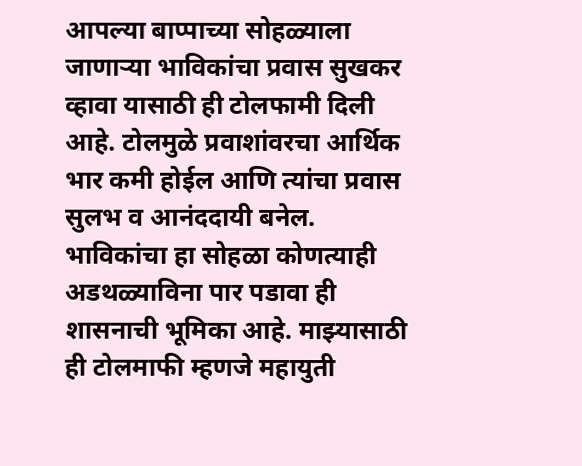आपल्या बाप्पाच्या सोहळ्याला जाणार्‍या भाविकांचा प्रवास सुखकर व्हावा यासाठी ही टोलफामी दिली आहे. टोलमुळे प्रवाशांवरचा आर्थिक भार कमी होईल आणि त्यांचा प्रवास सुलभ व आनंददायी बनेल. भाविकांचा हा सोहळा कोणत्याही अडथळ्याविना पार पडावा ही शासनाची भूमिका आहे. माझ्यासाठी ही टोलमाफी म्हणजे महायुती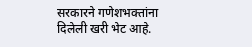सरकारने गणेशभक्तांना दिलेली खरी भेट आहे.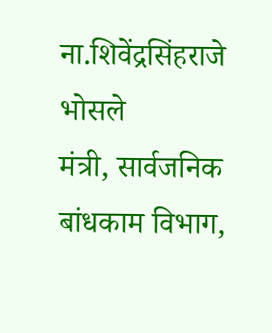ना.शिवेंद्रसिंहराजे भोसले
मंत्री, सार्वजनिक बांधकाम विभाग,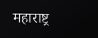महाराष्ट्र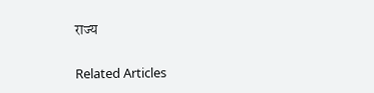राज्य

Related Articles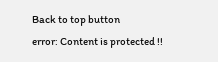Back to top button
error: Content is protected !!